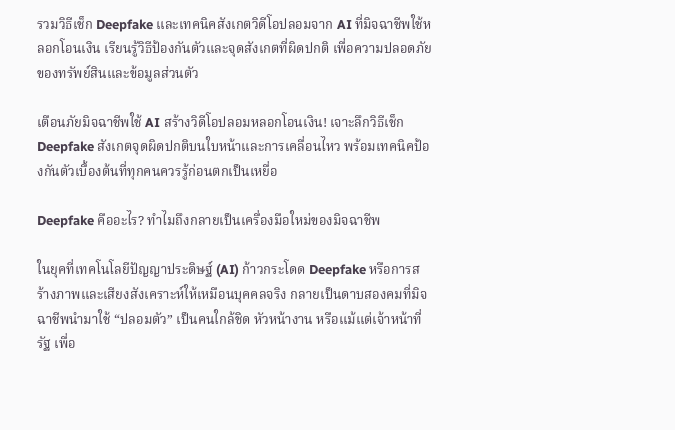รวมวิธีเช็ก Deepfake และเทคนิคสังเกตวิดีโอปลอมจาก AI ที่มิจฉาชีพใช้หลอกโอนเงิน เรียนรู้วิธีป้องกันตัวและจุดสังเกตที่ผิดปกติ เพื่อความปลอดภัยของทรัพย์สินและข้อมูลส่วนตัว

เตือนภัยมิจฉาชีพใช้ AI สร้างวิดีโอปลอมหลอกโอนเงิน! เจาะลึกวิธีเช็ก Deepfake สังเกตจุดผิดปกติบนใบหน้าและการเคลื่อนไหว พร้อมเทคนิคป้องกันตัวเบื้องต้นที่ทุกคนควรรู้ก่อนตกเป็นเหยื่อ

Deepfake คืออะไร? ทำไมถึงกลายเป็นเครื่องมือใหม่ของมิจฉาชีพ

ในยุคที่เทคโนโลยีปัญญาประดิษฐ์ (AI) ก้าวกระโดด Deepfake หรือการสร้างภาพและเสียงสังเคราะห์ให้เหมือนบุคคลจริง กลายเป็นดาบสองคมที่มิจฉาชีพนำมาใช้ “ปลอมตัว” เป็นคนใกล้ชิด หัวหน้างาน หรือแม้แต่เจ้าหน้าที่รัฐ เพื่อ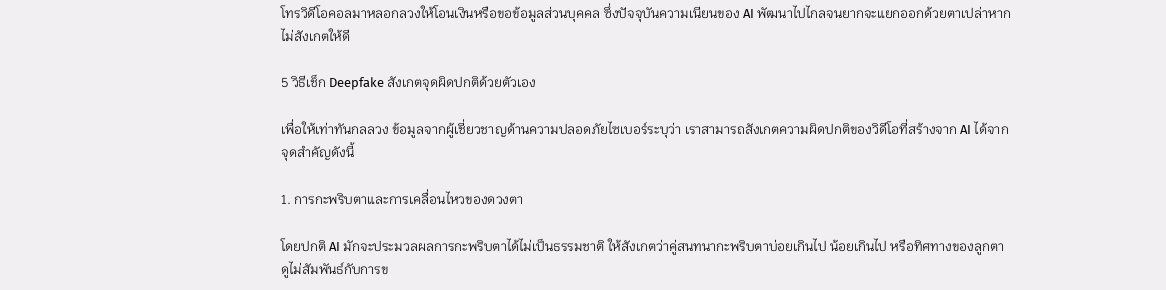โทรวิดีโอคอลมาหลอกลวงให้โอนเงินหรือขอข้อมูลส่วนบุคคล ซึ่งปัจจุบันความเนียนของ AI พัฒนาไปไกลจนยากจะแยกออกด้วยตาเปล่าหากไม่สังเกตให้ดี

5 วิธีเช็ก Deepfake สังเกตจุดผิดปกติด้วยตัวเอง

เพื่อให้เท่าทันกลลวง ข้อมูลจากผู้เชี่ยวชาญด้านความปลอดภัยไซเบอร์ระบุว่า เราสามารถสังเกตความผิดปกติของวิดีโอที่สร้างจาก AI ได้จากจุดสำคัญดังนี้

1. การกะพริบตาและการเคลื่อนไหวของดวงตา

โดยปกติ AI มักจะประมวลผลการกะพริบตาได้ไม่เป็นธรรมชาติ ให้สังเกตว่าคู่สนทนากะพริบตาบ่อยเกินไป น้อยเกินไป หรือทิศทางของลูกตาดูไม่สัมพันธ์กับการข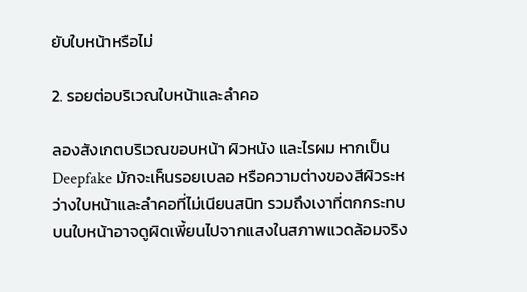ยับใบหน้าหรือไม่

2. รอยต่อบริเวณใบหน้าและลำคอ

ลองสังเกตบริเวณขอบหน้า ผิวหนัง และไรผม หากเป็น Deepfake มักจะเห็นรอยเบลอ หรือความต่างของสีผิวระหว่างใบหน้าและลำคอที่ไม่เนียนสนิท รวมถึงเงาที่ตกกระทบบนใบหน้าอาจดูผิดเพี้ยนไปจากแสงในสภาพแวดล้อมจริง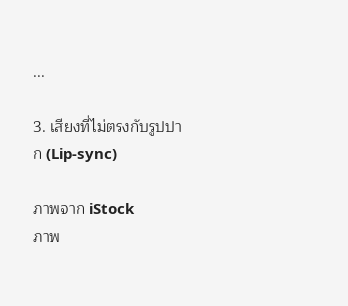...

3. เสียงที่ไม่ตรงกับรูปปาก (Lip-sync)

ภาพจาก iStock
ภาพ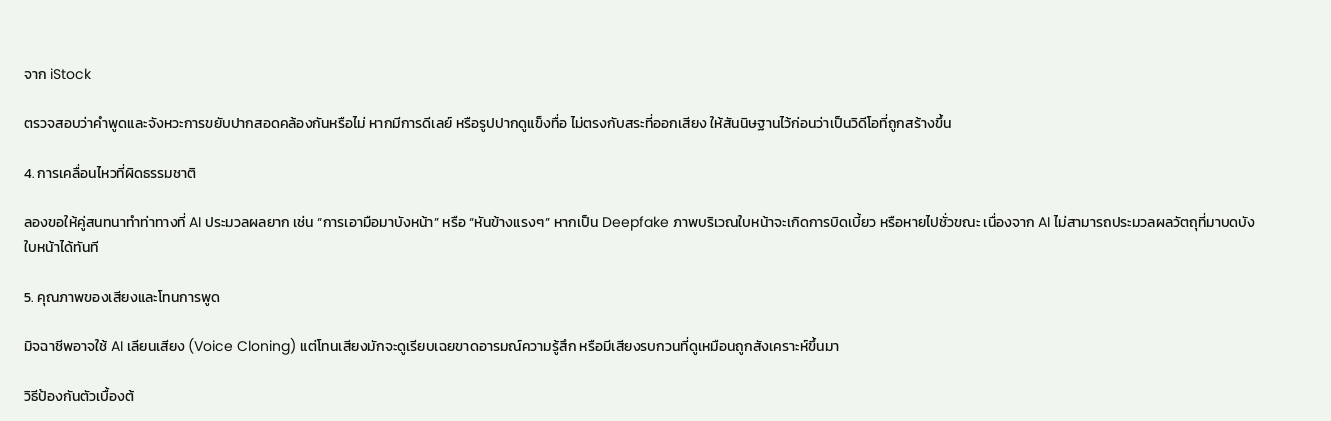จาก iStock

ตรวจสอบว่าคำพูดและจังหวะการขยับปากสอดคล้องกันหรือไม่ หากมีการดีเลย์ หรือรูปปากดูแข็งทื่อ ไม่ตรงกับสระที่ออกเสียง ให้สันนิษฐานไว้ก่อนว่าเป็นวิดีโอที่ถูกสร้างขึ้น

4. การเคลื่อนไหวที่ผิดธรรมชาติ

ลองขอให้คู่สนทนาทำท่าทางที่ AI ประมวลผลยาก เช่น “การเอามือมาบังหน้า” หรือ “หันข้างแรงๆ” หากเป็น Deepfake ภาพบริเวณใบหน้าจะเกิดการบิดเบี้ยว หรือหายไปชั่วขณะ เนื่องจาก AI ไม่สามารถประมวลผลวัตถุที่มาบดบังใบหน้าได้ทันที

5. คุณภาพของเสียงและโทนการพูด

มิจฉาชีพอาจใช้ AI เลียนเสียง (Voice Cloning) แต่โทนเสียงมักจะดูเรียบเฉยขาดอารมณ์ความรู้สึก หรือมีเสียงรบกวนที่ดูเหมือนถูกสังเคราะห์ขึ้นมา

วิธีป้องกันตัวเบื้องต้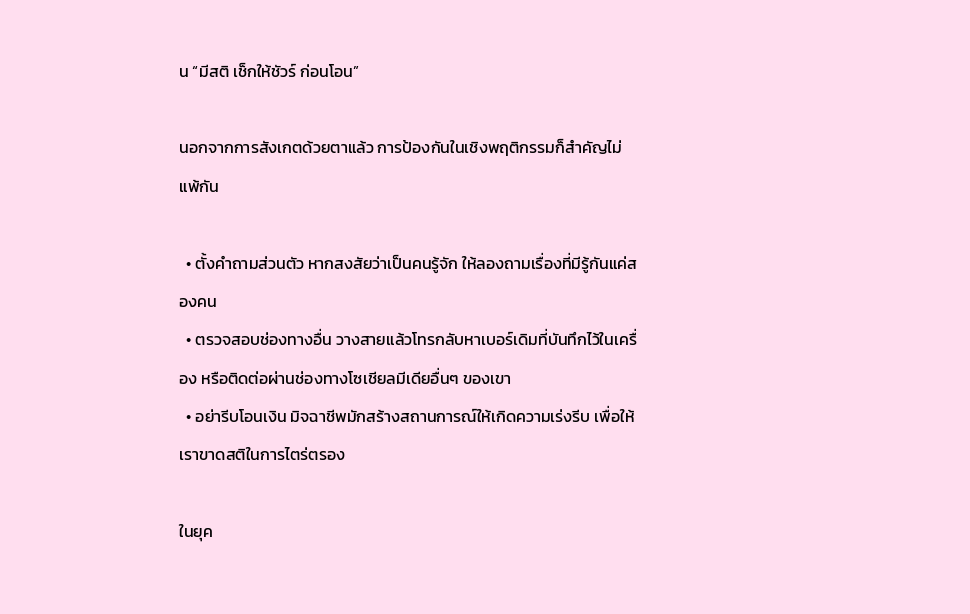น “มีสติ เช็กให้ชัวร์ ก่อนโอน”

นอกจากการสังเกตด้วยตาแล้ว การป้องกันในเชิงพฤติกรรมก็สำคัญไม่แพ้กัน

  • ตั้งคำถามส่วนตัว หากสงสัยว่าเป็นคนรู้จัก ให้ลองถามเรื่องที่มีรู้กันแค่สองคน
  • ตรวจสอบช่องทางอื่น วางสายแล้วโทรกลับหาเบอร์เดิมที่บันทึกไว้ในเครื่อง หรือติดต่อผ่านช่องทางโซเชียลมีเดียอื่นๆ ของเขา
  • อย่ารีบโอนเงิน มิจฉาชีพมักสร้างสถานการณ์ให้เกิดความเร่งรีบ เพื่อให้เราขาดสติในการไตร่ตรอง

ในยุค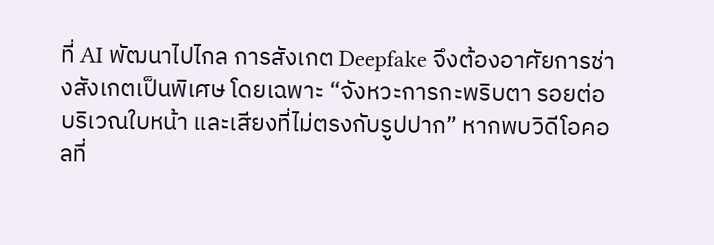ที่ AI พัฒนาไปไกล การสังเกต Deepfake จึงต้องอาศัยการช่างสังเกตเป็นพิเศษ โดยเฉพาะ “จังหวะการกะพริบตา รอยต่อบริเวณใบหน้า และเสียงที่ไม่ตรงกับรูปปาก” หากพบวิดีโอคอลที่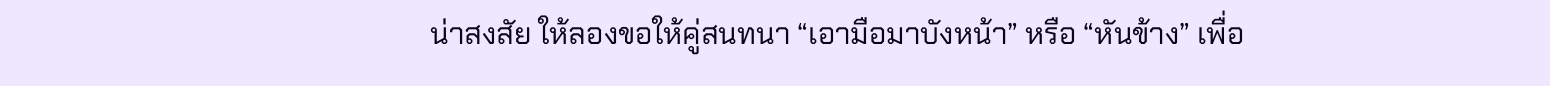น่าสงสัย ให้ลองขอให้คู่สนทนา “เอามือมาบังหน้า” หรือ “หันข้าง” เพื่อ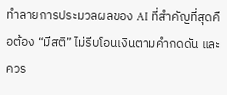ทำลายการประมวลผลของ AI ที่สำคัญที่สุดคือต้อง “มีสติ” ไม่รีบโอนเงินตามคำกดดัน และควร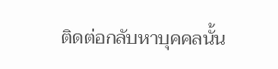ติดต่อกลับหาบุคคลนั้น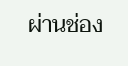ผ่านช่อง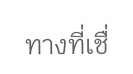ทางที่เชื่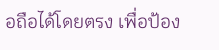อถือได้โดยตรง เพื่อป้อง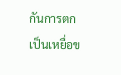กันการตกเป็นเหยื่อข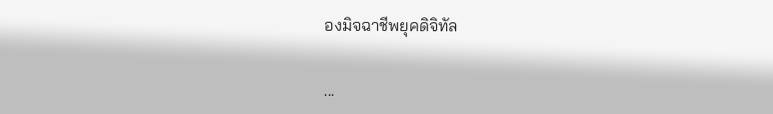องมิจฉาชีพยุคดิจิทัล

...